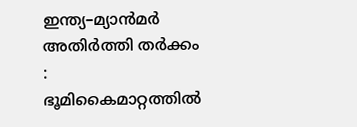ഇന്ത്യ–മ്യാൻമർ അതിർത്തി തർക്കം : ഭൂമികൈമാറ്റത്തിൽ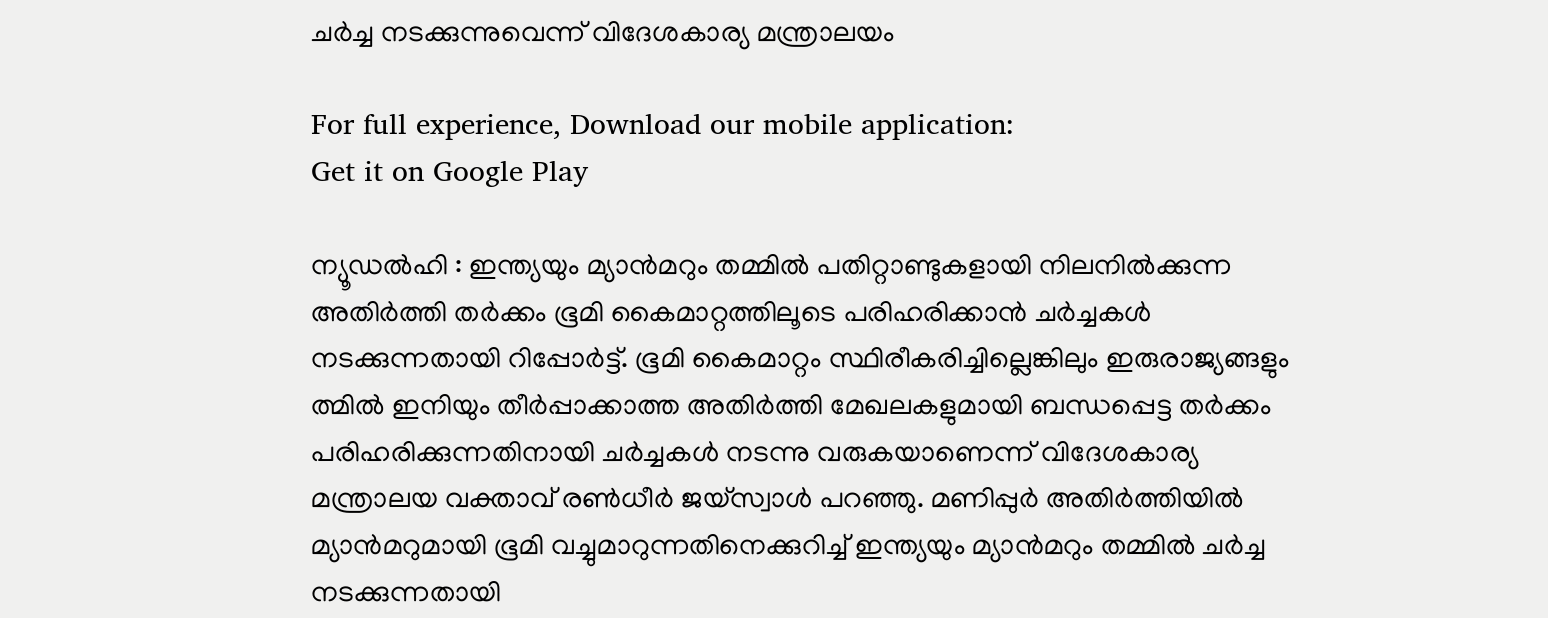ചർച്ച നടക്കുന്നുവെന്ന് വിദേശകാര്യ മന്ത്രാലയം

For full experience, Download our mobile application:
Get it on Google Play

ന്യൂഡൽഹി : ഇന്ത്യയും മ്യാൻമറും തമ്മിൽ പതിറ്റാണ്ടുകളായി നിലനിൽക്കുന്ന അതിർത്തി തർക്കം ഭൂമി കൈമാറ്റത്തിലൂടെ പരിഹരിക്കാൻ ചർച്ചകൾ നടക്കുന്നതായി റിപ്പോർട്ട്. ഭൂമി കൈമാറ്റം സ്ഥിരീകരിച്ചില്ലെങ്കിലും ഇരുരാജ്യങ്ങളും ത്മിൽ ഇനിയും തീർപ്പാക്കാത്ത അതിർത്തി മേഖലകളുമായി ബന്ധപ്പെട്ട തർക്കം പരിഹരിക്കുന്നതിനായി ചർച്ചകൾ നടന്നു വരുകയാണെന്ന് വിദേശകാര്യ മന്ത്രാലയ വക്താവ് രൺധീർ ജയ്സ്വാൾ പറഞ്ഞു. മണിപ്പുർ അതിർത്തിയിൽ മ്യാൻമറുമായി ഭൂമി വച്ചുമാറുന്നതിനെക്കുറിച്ച് ഇന്ത്യയും മ്യാൻമറും തമ്മിൽ ചർച്ച നടക്കുന്നതായി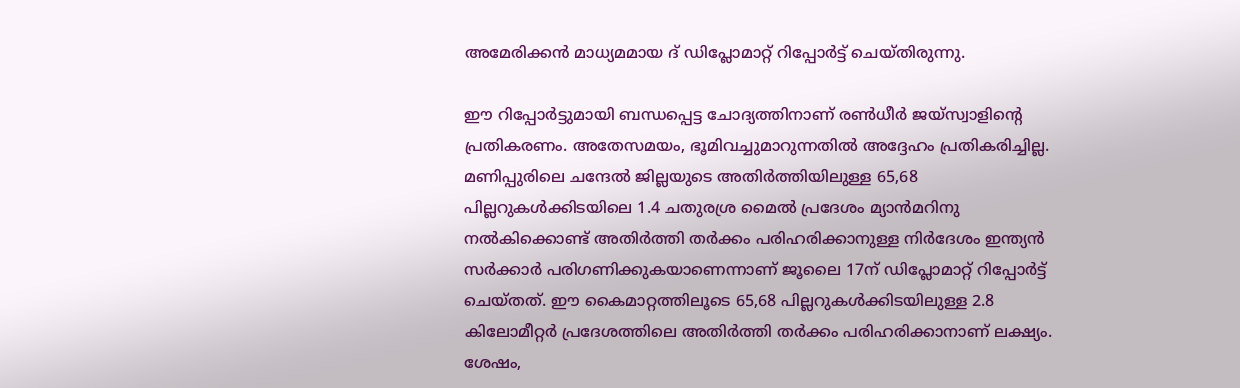അമേരിക്കൻ മാധ്യമമായ ദ് ഡിപ്ലോമാറ്റ് റിപ്പോർട്ട് ചെയ്തിരുന്നു.

ഈ റിപ്പോർട്ടുമായി ബന്ധപ്പെട്ട ചോദ്യത്തിനാണ് രൺധീർ ജയ്‌സ്വാളിന്റെ പ്രതികരണം. അതേസമയം, ഭൂമിവച്ചുമാറുന്നതിൽ അദ്ദേഹം പ്രതികരിച്ചില്ല. മണിപ്പുരിലെ ചന്ദേൽ ജില്ലയുടെ അതിർത്തിയിലുള്ള 65,68 പില്ലറുകൾക്കിടയിലെ 1.4 ചതുരശ്ര മൈൽ പ്രദേശം മ്യാൻമറിനു നൽകിക്കൊണ്ട് അതിർത്തി തർക്കം പരിഹരിക്കാനുള്ള നിർദേശം ഇന്ത്യൻ സർക്കാർ പരിഗണിക്കുകയാണെന്നാണ് ജൂലൈ 17ന് ഡിപ്ലോമാറ്റ് റിപ്പോർട്ട് ചെയ്തത്. ഈ കൈമാറ്റത്തിലൂടെ 65,68 പില്ലറുകൾക്കിടയിലുള്ള 2.8 കിലോമീറ്റർ പ്രദേശത്തിലെ അതിർത്തി തർക്കം പരിഹരിക്കാനാണ് ലക്ഷ്യം. ശേഷം,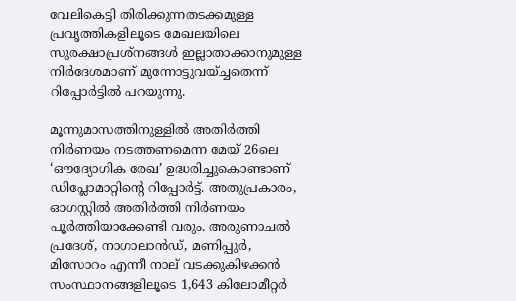വേലികെട്ടി തിരിക്കുന്നതടക്കമുള്ള പ്രവൃത്തികളിലൂടെ മേഖലയിലെ സുരക്ഷാപ്രശ്നങ്ങൾ ഇല്ലാതാക്കാനുമുള്ള നിർദേശമാണ് മുന്നോട്ടുവയ്ച്ചതെന്ന് റിപ്പോർട്ടിൽ പറയുന്നു.

മൂന്നുമാസത്തിനുള്ളിൽ അതിർത്തി നിർണയം നടത്തണമെന്ന മേയ് 26ലെ ‘ഔദ്യോഗിക രേഖ’ ഉദ്ധരിച്ചുകൊണ്ടാണ് ഡിപ്ലോമാറ്റിന്റെ റിപ്പോർട്ട്. അതുപ്രകാരം, ഓഗസ്റ്റിൽ അതിർത്തി നിർണയം പൂർത്തിയാക്കേണ്ടി വരും. അരുണാചൽ പ്രദേശ്, നാഗാലാൻഡ്, മണിപ്പുർ, മിസോറം എന്നീ നാല് വടക്കുകിഴക്കൻ സംസ്ഥാനങ്ങളിലൂടെ 1,643 കിലോമീറ്റർ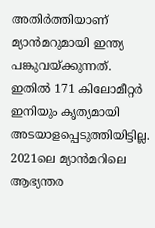അതിർത്തിയാണ് മ്യാൻമറുമായി ഇന്ത്യ പങ്കുവയ്ക്കുന്നത്. ഇതിൽ 171 കിലോമീറ്റർ ഇനിയും കൃത്യമായി അടയാളപ്പെടുത്തിയിട്ടില്ല. 2021ലെ മ്യാൻമറിലെ ആഭ്യന്തര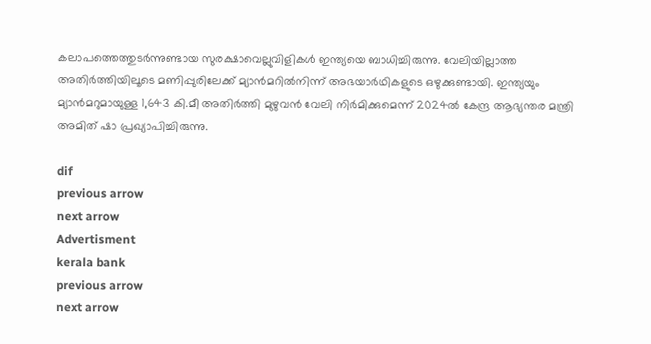കലാപത്തെത്തുടർന്നുണ്ടായ സുരക്ഷാവെല്ലുവിളികൾ ഇന്ത്യയെ ബാധിച്ചിരുന്നു. വേലിയില്ലാത്ത അതിർത്തിയിലൂടെ മണിപ്പുരിലേക്ക് മ്യാൻമറിൽനിന്ന് അഭയാർഥികളുടെ ഒഴുക്കുണ്ടായി. ഇന്ത്യയും മ്യാൻമറുമായുള്ള 1,643 കി.മീ അതിർത്തി മുഴുവൻ വേലി നിർമിക്കുമെന്ന് 2024ൽ കേന്ദ്ര ആഭ്യന്തര മന്ത്രി അമിത് ഷാ പ്രഖ്യാപിച്ചിരുന്നു.

dif
previous arrow
next arrow
Advertisment
kerala bank
previous arrow
next arrow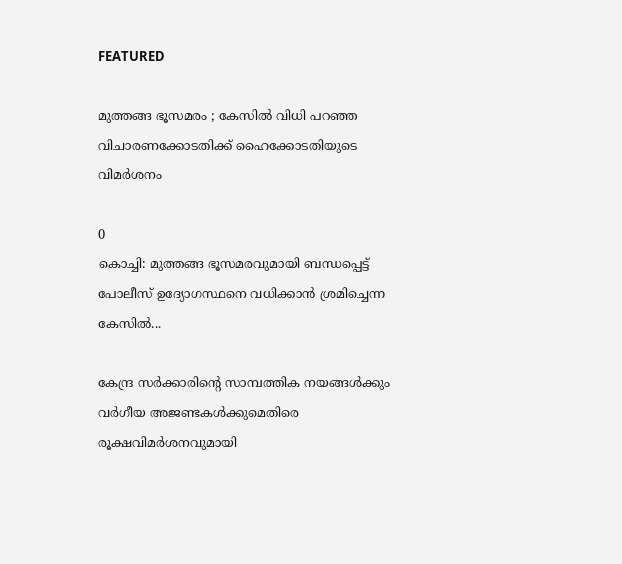FEATURED

മുത്തങ്ങ ഭൂസമരം ; കേസില്‍ വിധി പറഞ്ഞ വിചാരണക്കോടതിക്ക് ഹൈക്കോടതിയുടെ വിമര്‍ശനം

0
കൊച്ചി: മുത്തങ്ങ ഭൂസമരവുമായി ബന്ധപ്പെട്ട് പോലീസ് ഉദ്യോഗസ്ഥനെ വധിക്കാന്‍ ശ്രമിച്ചെന്ന കേസില്‍...

കേന്ദ്ര സർക്കാരിന്റെ സാമ്പത്തിക നയങ്ങൾക്കും വർഗീയ അജണ്ടകൾക്കുമെതിരെ രൂക്ഷവിമർശനവുമായി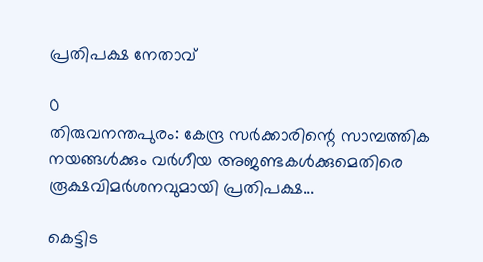പ്രതിപക്ഷ നേതാവ്

0
തിരുവനന്തപുരം: കേന്ദ്ര സർക്കാരിന്റെ സാമ്പത്തിക നയങ്ങൾക്കും വർഗീയ അജണ്ടകൾക്കുമെതിരെ രൂക്ഷവിമർശനവുമായി പ്രതിപക്ഷ...

കെട്ടിട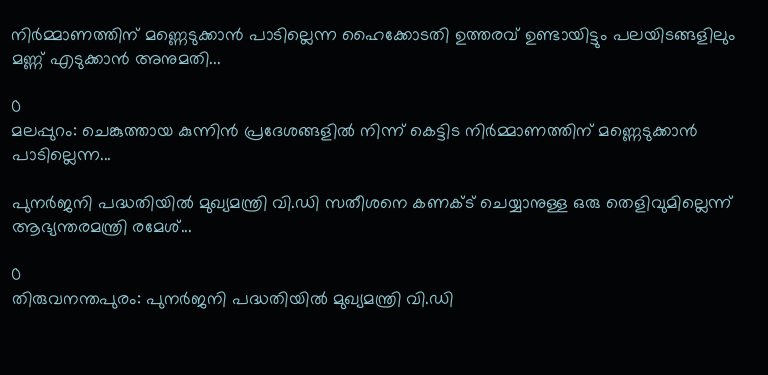നിർമ്മാണത്തിന് മണ്ണെടുക്കാൻ പാടില്ലെന്ന ഹൈക്കോടതി ഉത്തരവ് ഉണ്ടായിട്ടും പലയിടങ്ങളിലും മണ്ണ് എടുക്കാൻ അനുമതി...

0
മലപ്പുറം: ചെങ്കുത്തായ കുന്നിൻ പ്രദേശങ്ങളിൽ നിന്ന് കെട്ടിട നിർമ്മാണത്തിന് മണ്ണെടുക്കാൻ പാടില്ലെന്ന...

പുനർജനി പദ്ധതിയിൽ മുഖ്യമന്ത്രി വി.ഡി സതീശനെ കണക്ട് ചെയ്യാനുള്ള ഒരു തെളിവുമില്ലെന്ന് ആഭ്യന്തരമന്ത്രി രമേശ്...

0
തിരുവനന്തപുരം: പുനർജനി പദ്ധതിയിൽ മുഖ്യമന്ത്രി വി.ഡി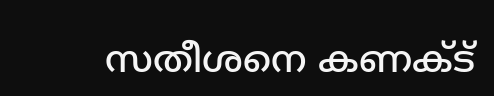സതീശനെ കണക്ട്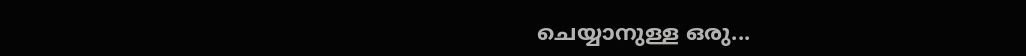ചെയ്യാനുള്ള ഒരു...